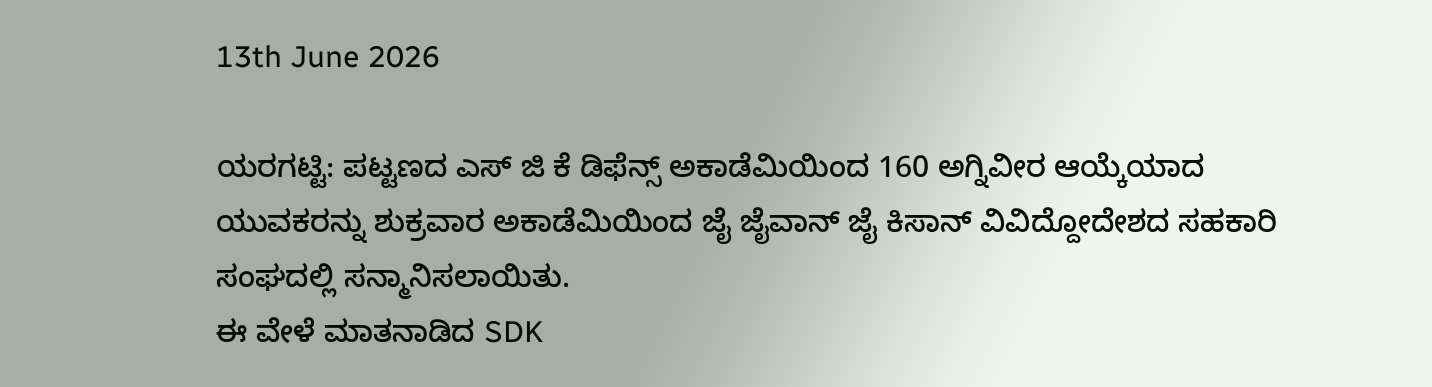13th June 2026

ಯರಗಟ್ಟಿ: ಪಟ್ಟಣದ ಎಸ್ ಜಿ ಕೆ ಡಿಫೆನ್ಸ್ ಅಕಾಡೆಮಿಯಿಂದ 160 ಅಗ್ನಿವೀರ ಆಯ್ಕೆಯಾದ ಯುವಕರನ್ನು ಶುಕ್ರವಾರ ಅಕಾಡೆಮಿಯಿಂದ ಜೈ ಜೈವಾನ್ ಜೈ ಕಿಸಾನ್ ವಿವಿದ್ದೋದೇಶದ ಸಹಕಾರಿ ಸಂಘದಲ್ಲಿ ಸನ್ಮಾನಿಸಲಾಯಿತು.
ಈ ವೇಳೆ ಮಾತನಾಡಿದ SDK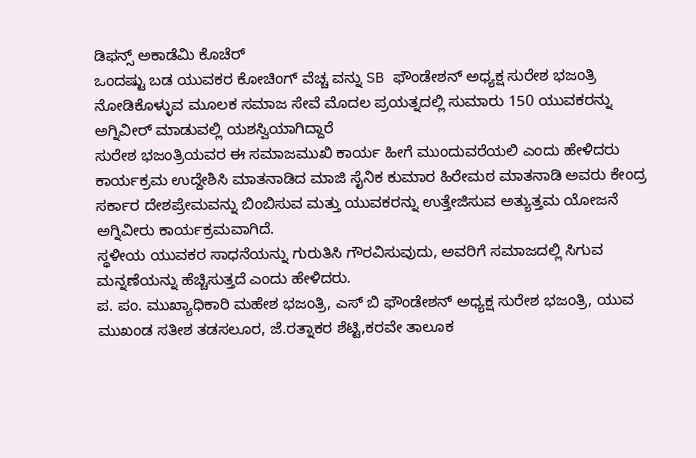ಡಿಫನ್ಸ್ ಅಕಾಡೆಮಿ ಕೊಚೆರ್
ಒಂದಷ್ಟು ಬಡ ಯುವಕರ ಕೋಚಿಂಗ್ ವೆಚ್ಚ ವನ್ನು SB ಫೌಂಡೇಶನ್ ಅಧ್ಯಕ್ಷ ಸುರೇಶ ಭಜಂತ್ರಿ ನೋಡಿಕೊಳ್ಳುವ ಮೂಲಕ ಸಮಾಜ ಸೇವೆ ಮೊದಲ ಪ್ರಯತ್ನದಲ್ಲಿ ಸುಮಾರು 150 ಯುವಕರನ್ನು ಅಗ್ನಿವೀರ್ ಮಾಡುವಲ್ಲಿ ಯಶಸ್ವಿಯಾಗಿದ್ದಾರೆ
ಸುರೇಶ ಭಜಂತ್ರಿಯವರ ಈ ಸಮಾಜಮುಖಿ ಕಾರ್ಯ ಹೀಗೆ ಮುಂದುವರೆಯಲಿ ಎಂದು ಹೇಳಿದರು
ಕಾರ್ಯಕ್ರಮ ಉದ್ದೇಶಿಸಿ ಮಾತನಾಡಿದ ಮಾಜಿ ಸೈನಿಕ ಕುಮಾರ ಹಿರೇಮಠ ಮಾತನಾಡಿ ಅವರು ಕೇಂದ್ರ ಸರ್ಕಾರ ದೇಶಪ್ರೇಮವನ್ನು ಬಿಂಬಿಸುವ ಮತ್ತು ಯುವಕರನ್ನು ಉತ್ತೇಜಿಸುವ ಅತ್ಯುತ್ತಮ ಯೋಜನೆ ಅಗ್ನಿವೀರು ಕಾರ್ಯಕ್ರಮವಾಗಿದೆ.
ಸ್ಥಳೀಯ ಯುವಕರ ಸಾಧನೆಯನ್ನು ಗುರುತಿಸಿ ಗೌರವಿಸುವುದು, ಅವರಿಗೆ ಸಮಾಜದಲ್ಲಿ ಸಿಗುವ ಮನ್ನಣೆಯನ್ನು ಹೆಚ್ಚಿಸುತ್ತದೆ ಎಂದು ಹೇಳಿದರು.
ಪ. ಪಂ. ಮುಖ್ಯಾಧಿಕಾರಿ ಮಹೇಶ ಭಜಂತ್ರಿ, ಎಸ್ ಬಿ ಫೌಂಡೇಶನ್ ಅಧ್ಯಕ್ಷ ಸುರೇಶ ಭಜಂತ್ರಿ, ಯುವ ಮುಖಂಡ ಸತೀಶ ತಡಸಲೂರ, ಜೆ.ರತ್ನಾಕರ ಶೆಟ್ಟಿ,ಕರವೇ ತಾಲೂಕ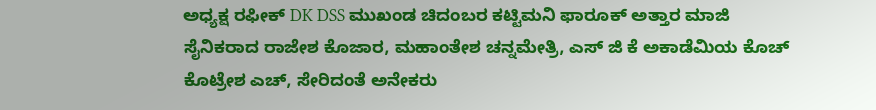ಅಧ್ಯಕ್ಷ ರಫೀಕ್ DK DSS ಮುಖಂಡ ಚಿದಂಬರ ಕಟ್ಟಿಮನಿ ಫಾರೂಕ್ ಅತ್ತಾರ ಮಾಜಿ ಸೈನಿಕರಾದ ರಾಜೇಶ ಕೊಜಾರ, ಮಹಾಂತೇಶ ಚನ್ನಮೇತ್ರಿ, ಎಸ್ ಜಿ ಕೆ ಅಕಾಡೆಮಿಯ ಕೊಚ್ ಕೊಟ್ರೇಶ ಎಚ್, ಸೇರಿದಂತೆ ಅನೇಕರು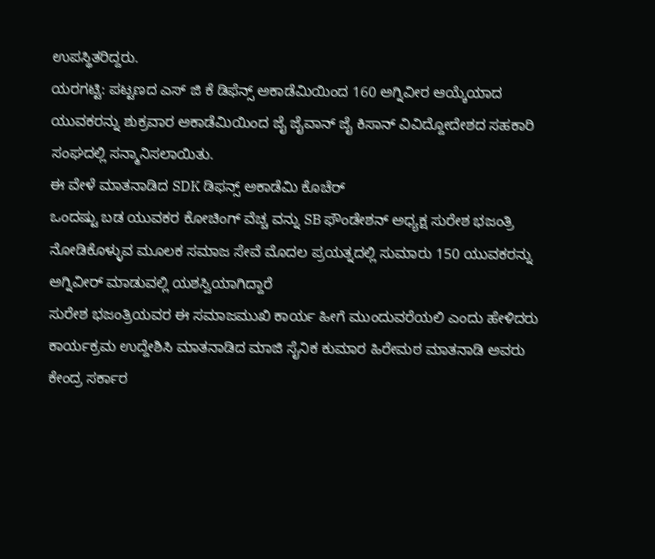ಉಪಸ್ಥಿತರಿದ್ದರು.
ಯರಗಟ್ಟಿ: ಪಟ್ಟಣದ ಎಸ್ ಜಿ ಕೆ ಡಿಫೆನ್ಸ್ ಅಕಾಡೆಮಿಯಿಂದ 160 ಅಗ್ನಿವೀರ ಆಯ್ಕೆಯಾದ ಯುವಕರನ್ನು ಶುಕ್ರವಾರ ಅಕಾಡೆಮಿಯಿಂದ ಜೈ ಜೈವಾನ್ ಜೈ ಕಿಸಾನ್ ವಿವಿದ್ದೋದೇಶದ ಸಹಕಾರಿ ಸಂಘದಲ್ಲಿ ಸನ್ಮಾನಿಸಲಾಯಿತು.
ಈ ವೇಳೆ ಮಾತನಾಡಿದ SDK ಡಿಫನ್ಸ್ ಅಕಾಡೆಮಿ ಕೊಚೆರ್
ಒಂದಷ್ಟು ಬಡ ಯುವಕರ ಕೋಚಿಂಗ್ ವೆಚ್ಚ ವನ್ನು SB ಫೌಂಡೇಶನ್ ಅಧ್ಯಕ್ಷ ಸುರೇಶ ಭಜಂತ್ರಿ ನೋಡಿಕೊಳ್ಳುವ ಮೂಲಕ ಸಮಾಜ ಸೇವೆ ಮೊದಲ ಪ್ರಯತ್ನದಲ್ಲಿ ಸುಮಾರು 150 ಯುವಕರನ್ನು ಅಗ್ನಿವೀರ್ ಮಾಡುವಲ್ಲಿ ಯಶಸ್ವಿಯಾಗಿದ್ದಾರೆ
ಸುರೇಶ ಭಜಂತ್ರಿಯವರ ಈ ಸಮಾಜಮುಖಿ ಕಾರ್ಯ ಹೀಗೆ ಮುಂದುವರೆಯಲಿ ಎಂದು ಹೇಳಿದರು
ಕಾರ್ಯಕ್ರಮ ಉದ್ದೇಶಿಸಿ ಮಾತನಾಡಿದ ಮಾಜಿ ಸೈನಿಕ ಕುಮಾರ ಹಿರೇಮಠ ಮಾತನಾಡಿ ಅವರು ಕೇಂದ್ರ ಸರ್ಕಾರ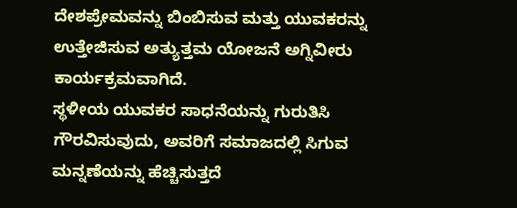ದೇಶಪ್ರೇಮವನ್ನು ಬಿಂಬಿಸುವ ಮತ್ತು ಯುವಕರನ್ನು ಉತ್ತೇಜಿಸುವ ಅತ್ಯುತ್ತಮ ಯೋಜನೆ ಅಗ್ನಿವೀರು ಕಾರ್ಯಕ್ರಮವಾಗಿದೆ.
ಸ್ಥಳೀಯ ಯುವಕರ ಸಾಧನೆಯನ್ನು ಗುರುತಿಸಿ ಗೌರವಿಸುವುದು, ಅವರಿಗೆ ಸಮಾಜದಲ್ಲಿ ಸಿಗುವ ಮನ್ನಣೆಯನ್ನು ಹೆಚ್ಚಿಸುತ್ತದೆ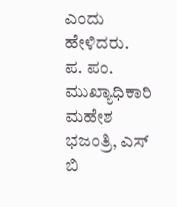ಎಂದು ಹೇಳಿದರು.
ಪ. ಪಂ. ಮುಖ್ಯಾಧಿಕಾರಿ ಮಹೇಶ ಭಜಂತ್ರಿ, ಎಸ್ ಬಿ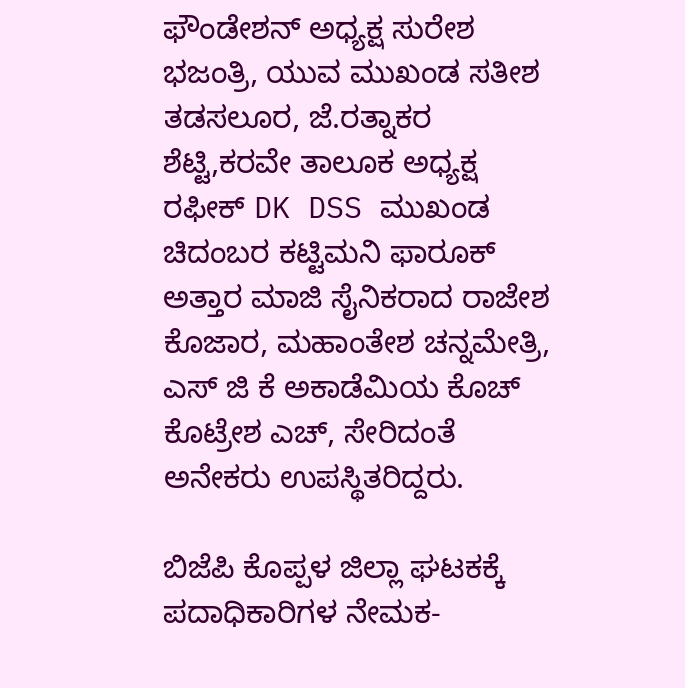ಫೌಂಡೇಶನ್ ಅಧ್ಯಕ್ಷ ಸುರೇಶ ಭಜಂತ್ರಿ, ಯುವ ಮುಖಂಡ ಸತೀಶ ತಡಸಲೂರ, ಜೆ.ರತ್ನಾಕರ ಶೆಟ್ಟಿ,ಕರವೇ ತಾಲೂಕ ಅಧ್ಯಕ್ಷ ರಫೀಕ್ DK DSS ಮುಖಂಡ ಚಿದಂಬರ ಕಟ್ಟಿಮನಿ ಫಾರೂಕ್ ಅತ್ತಾರ ಮಾಜಿ ಸೈನಿಕರಾದ ರಾಜೇಶ ಕೊಜಾರ, ಮಹಾಂತೇಶ ಚನ್ನಮೇತ್ರಿ, ಎಸ್ ಜಿ ಕೆ ಅಕಾಡೆಮಿಯ ಕೊಚ್ ಕೊಟ್ರೇಶ ಎಚ್, ಸೇರಿದಂತೆ ಅನೇಕರು ಉಪಸ್ಥಿತರಿದ್ದರು.

ಬಿಜೆಪಿ ಕೊಪ್ಪಳ ಜಿಲ್ಲಾ ಘಟಕಕ್ಕೆ ಪದಾಧಿಕಾರಿಗಳ ನೇಮಕ-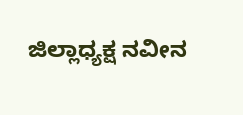ಜಿಲ್ಲಾಧ್ಯಕ್ಷ ನವೀನ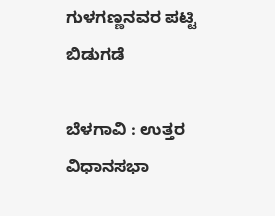ಗುಳಗಣ್ಣನವರ ಪಟ್ಟಿ ಬಿಡುಗಡೆ

ಬೆಳಗಾವಿ : ಉತ್ತರ ವಿಧಾನಸಭಾ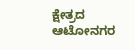ಕ್ಷೇತ್ರದ ಆಟೋನಗರ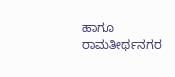ಹಾಗೂ ರಾಮತೀರ್ಥನಗರ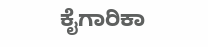ಕೈಗಾರಿಕಾ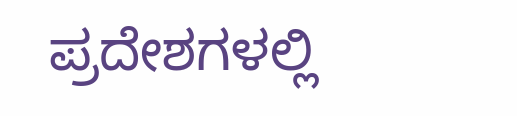ಪ್ರದೇಶಗಳಲ್ಲಿ